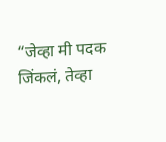“जेव्हा मी पदक जिंकलं, तेव्हा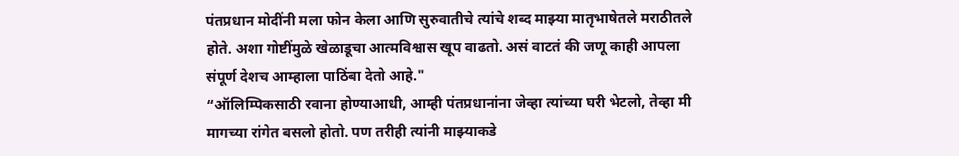पंतप्रधान मोदींनी मला फोन केला आणि सुरुवातीचे त्यांचे शब्द माझ्या मातृभाषेतले मराठीतले होते. अशा गोष्टींमुळे खेळाडूचा आत्मविश्वास खूप वाढतो. असं वाटतं की जणू काही आपला संपूर्ण देशच आम्हाला पाठिंबा देतो आहे."
“ऑलिम्पिकसाठी रवाना होण्याआधी, आम्ही पंतप्रधानांना जेव्हा त्यांच्या घरी भेटलो, तेव्हा मी मागच्या रांगेत बसलो होतो. पण तरीही त्यांनी माझ्याकडे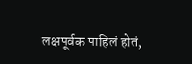लक्षपूर्वक पाहिलं होतं,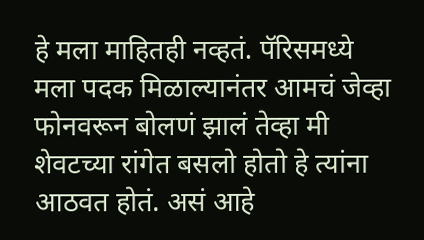हे मला माहितही नव्हतं. पॅरिसमध्ये मला पदक मिळाल्यानंतर आमचं जेव्हा फोनवरून बोलणं झालं तेव्हा मी शेवटच्या रांगेत बसलो होतो हे त्यांना आठवत होतं. असं आहे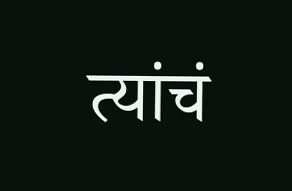त्यांचं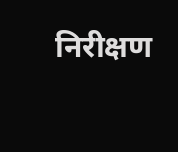निरीक्षण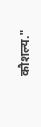कौशल्य."